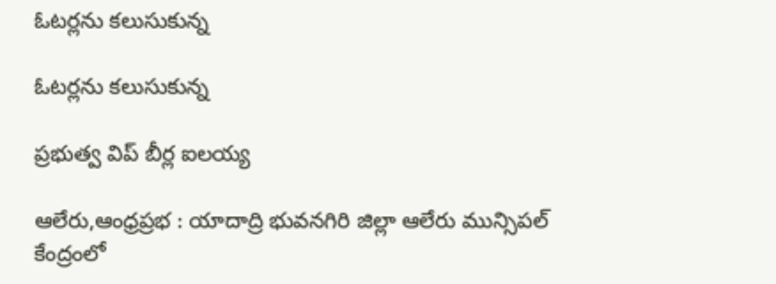ఓటర్లను కలుసుకున్న

ఓటర్లను కలుసుకున్న

ప్రభుత్వ విప్ బీర్ల ఐలయ్య

ఆలేరు,ఆంధ్రప్రభ : యాదాద్రి భువనగిరి జిల్లా ఆలేరు మున్సిపల్ కేంద్రంలో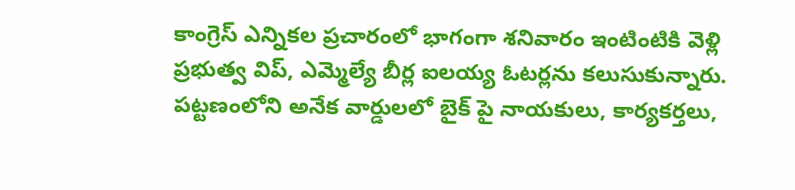కాంగ్రెస్ ఎన్నికల ప్రచారంలో భాగంగా శనివారం ఇంటింటికి వెళ్లి ప్రభుత్వ విప్, ఎమ్మెల్యే బీర్ల ఐలయ్య ఓటర్లను కలుసుకున్నారు. పట్టణంలోని అనేక వార్డులలో బైక్ పై నాయకులు, కార్యకర్తలు,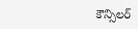కౌన్సిలర్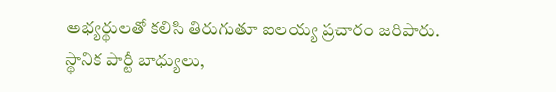అభ్యర్థులతో కలిసి తిరుగుతూ ఐలయ్య ప్రచారం జరిపారు. స్థానిక పార్టీ బాధ్యులు,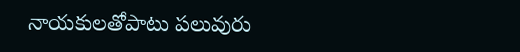నాయకులతోపాటు పలువురు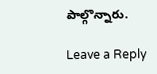పాల్గొన్నారు.

Leave a Reply